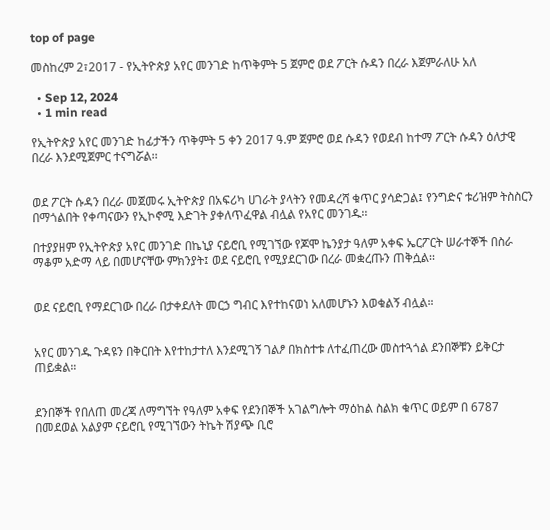top of page

መስከረም 2፣2017 - የኢትዮጵያ አየር መንገድ ከጥቅምት 5 ጀምሮ ወደ ፖርት ሱዳን በረራ እጀምራለሁ አለ

  • Sep 12, 2024
  • 1 min read

የኢትዮጵያ አየር መንገድ ከፊታችን ጥቅምት 5 ቀን 2017 ዓ.ም ጀምሮ ወደ ሱዳን የወደብ ከተማ ፖርት ሱዳን ዕለታዊ በረራ እንደሚጀምር ተናግሯል፡፡


ወደ ፖርት ሱዳን በረራ መጀመሩ ኢትዮጵያ በአፍሪካ ሀገራት ያላትን የመዳረሻ ቁጥር ያሳድጋል፤ የንግድና ቱሪዝም ትስስርን በማጎልበት የቀጣናውን የኢኮኖሚ እድገት ያቀለጥፈዋል ብሏል የአየር መንገዱ፡፡

በተያያዘም የኢትዮጵያ አየር መንገድ በኬኒያ ናይሮቢ የሚገኘው የጆሞ ኬንያታ ዓለም አቀፍ ኤርፖርት ሠራተኞች በስራ ማቆም አድማ ላይ በመሆናቸው ምክንያት፤ ወደ ናይሮቢ የሚያደርገው በረራ መቋረጡን ጠቅሷል፡፡


ወደ ናይሮቢ የማደርገው በረራ በታቀደለት መርኃ ግብር እየተከናወነ አለመሆኑን እወቁልኝ ብሏል።


አየር መንገዱ ጉዳዩን በቅርበት እየተከታተለ እንደሚገኝ ገልፆ በክስተቱ ለተፈጠረው መስተጓጎል ደንበኞቹን ይቅርታ ጠይቋል።


ደንበኞች የበለጠ መረጃ ለማግኘት የዓለም አቀፍ የደንበኞች አገልግሎት ማዕከል ስልክ ቁጥር ወይም በ 6787 በመደወል አልያም ናይሮቢ የሚገኘውን ትኬት ሽያጭ ቢሮ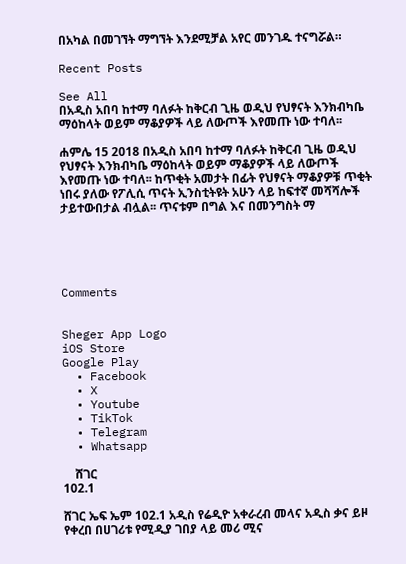በአካል በመገኘት ማግኘት እንደሚቻል አየር መንገዱ ተናግሯል።

Recent Posts

See All
በአዲስ አበባ ከተማ ባለፉት ከቅርብ ጊዜ ወዲህ የህፃናት እንክብካቤ ማዕከላት ወይም ማቆያዎች ላይ ለውጦች እየመጡ ነው ተባለ፡፡

ሐምሌ 15 2018 በአዲስ አበባ ከተማ ባለፉት ከቅርብ ጊዜ ወዲህ የህፃናት እንክብካቤ ማዕከላት ወይም ማቆያዎች ላይ ለውጦች እየመጡ ነው ተባለ፡፡ ከጥቂት አመታት በፊት የህፃናት ማቆያዎቹ ጥቂት ነበሩ ያለው የፖሊሲ ጥናት ኢንስቲትዩት አሁን ላይ ከፍተኛ መሻሻሎች ታይተውበታል ብሏል፡፡ ጥናቱም በግል እና በመንግስት ማ





Comments


Sheger App Logo
iOS Store
Google Play
  • Facebook
  • X
  • Youtube
  • TikTok
  • Telegram
  • Whatsapp

    ሸገር
102.1

ሸገር ኤፍ ኤም 102.1 አዲስ የሬዲዮ አቀራረብ መላና አዲስ ቃና ይዞ የቀረበ በሀገሪቱ የሚዲያ ገበያ ላይ መሪ ሚና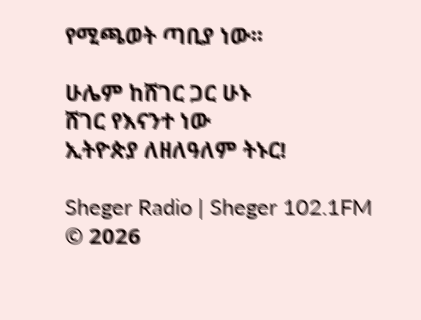የሚጫወት ጣቢያ ነው፡፡

ሁሌም ከሸገር ጋር ሁኑ
ሸገር የእናንተ ነው
ኢትዮጵያ ለዘለዓለም ትኑር!

Sheger Radio | Sheger 102.1FM  © 2026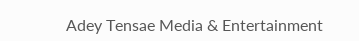Adey Tensae Media & Entertainment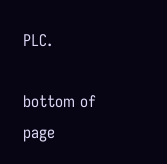PLC.

bottom of page